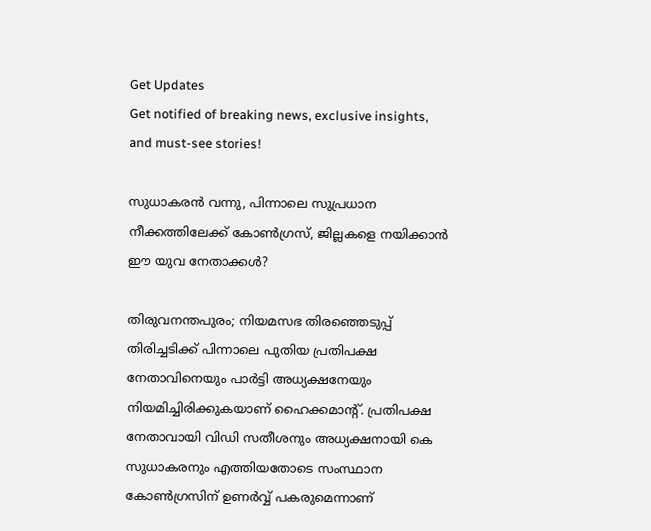Get Updates
Get notified of breaking news, exclusive insights, and must-see stories!

സുധാകരന്‍ വന്നു, പിന്നാലെ സുപ്രധാന നീക്കത്തിലേക്ക് കോണ്‍ഗ്രസ്, ജില്ലകളെ നയിക്കാന്‍ ഈ യുവ നേതാക്കൾ?

തിരുവനന്തപുരം; നിയമസഭ തിരഞ്ഞെടുപ്പ് തിരിച്ചടിക്ക് പിന്നാലെ പുതിയ പ്രതിപക്ഷ നേതാവിനെയും പാർട്ടി അധ്യക്ഷനേയും നിയമിച്ചിരിക്കുകയാണ് ഹൈക്കമാന്റ്. പ്രതിപക്ഷ നേതാവായി വിഡി സതീശനും അധ്യക്ഷനായി കെ സുധാകരനും എത്തിയതോടെ സംസ്ഥാന കോൺഗ്രസിന് ഉണർവ്വ് പകരുമെന്നാണ്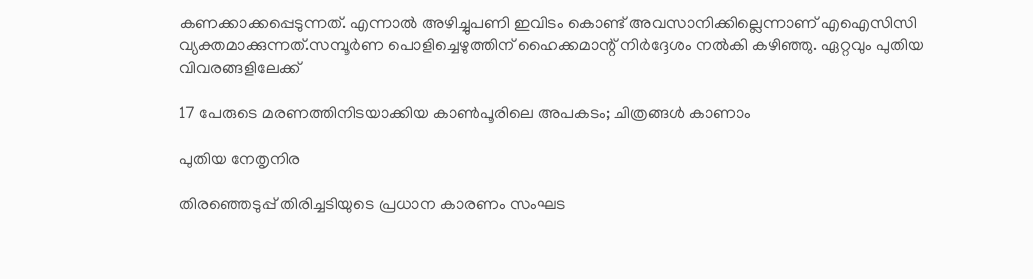കണക്കാക്കപ്പെടുന്നത്. എന്നാൽ അഴിച്ചുപണി ഇവിടം കൊണ്ട് അവസാനിക്കില്ലെന്നാണ് എഐസിസി വ്യക്തമാക്കുന്നത്.സമ്പൂർണ പൊളിച്ചെഴുത്തിന് ഹൈക്കമാന്റ് നിർദ്ദേശം നൽകി കഴിഞ്ഞു. ഏറ്റവും പുതിയ വിവരങ്ങളിലേക്ക്

17 പേരുടെ മരണത്തിനിടയാക്കിയ കാണ്‍പൂരിലെ അപകടം; ചിത്രങ്ങള്‍ കാണാം

പുതിയ നേതൃനിര

തിരഞ്ഞെടുപ്പ് തിരിച്ചടിയുടെ പ്രധാന കാരണം സംഘട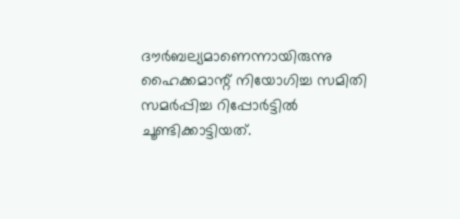ദൗർബല്യമാണെന്നായിരുന്നു ഹൈക്കമാന്റ് നിയോഗിച്ച സമിതി സമർപ്പിച്ച റിപ്പോർട്ടിൽ ചൂണ്ടിക്കാട്ടിയത്.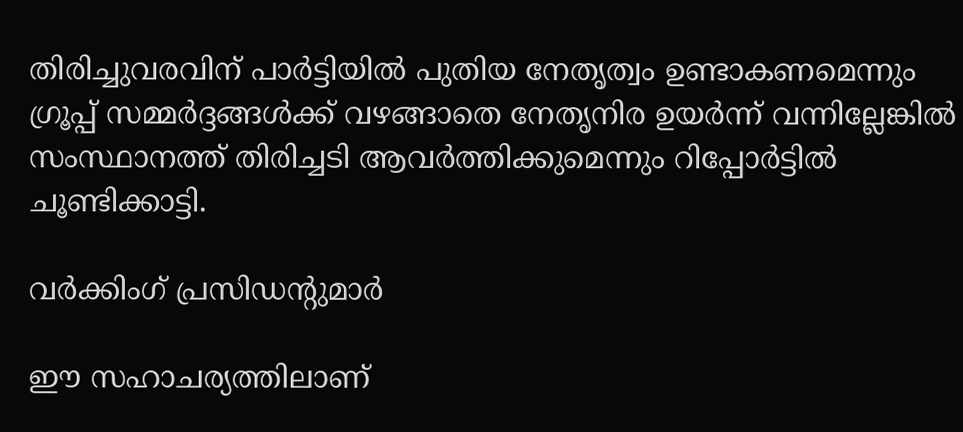തിരിച്ചുവരവിന് പാർട്ടിയിൽ പുതിയ നേതൃത്വം ഉണ്ടാകണമെന്നും ഗ്രൂപ്പ് സമ്മർദ്ദങ്ങൾക്ക് വഴങ്ങാതെ നേതൃനിര ഉയർന്ന് വന്നില്ലേങ്കിൽ സംസ്ഥാനത്ത് തിരിച്ചടി ആവർത്തിക്കുമെന്നും റിപ്പോർട്ടിൽ ചൂണ്ടിക്കാട്ടി.

വർക്കിംഗ് പ്രസിഡന്റുമാർ

ഈ സഹാചര്യത്തിലാണ്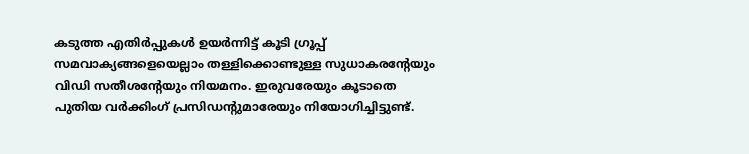കടുത്ത എതിർപ്പുകൾ ഉയർന്നിട്ട് കൂടി ഗ്രൂപ്പ് സമവാക്യങ്ങളെയെല്ലാം തള്ളിക്കൊണ്ടുള്ള സുധാകരന്റേയും വിഡി സതീശന്റേയും നിയമനം. ഇരുവരേയും കൂടാതെ പുതിയ വർക്കിംഗ് പ്രസിഡന്റുമാരേയും നിയോഗിച്ചിട്ടുണ്ട്.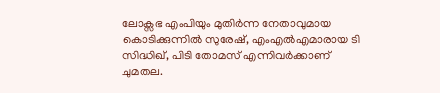ലോക്സഭ എംപിയും മുതിർന്ന നേതാവുമായ കൊടിക്കുന്നിൽ സുരേഷ്, എംഎൽഎമാരായ ടി സിദ്ധിഖ്, പിടി തോമസ് എന്നിവർക്കാണ് ചുമതല.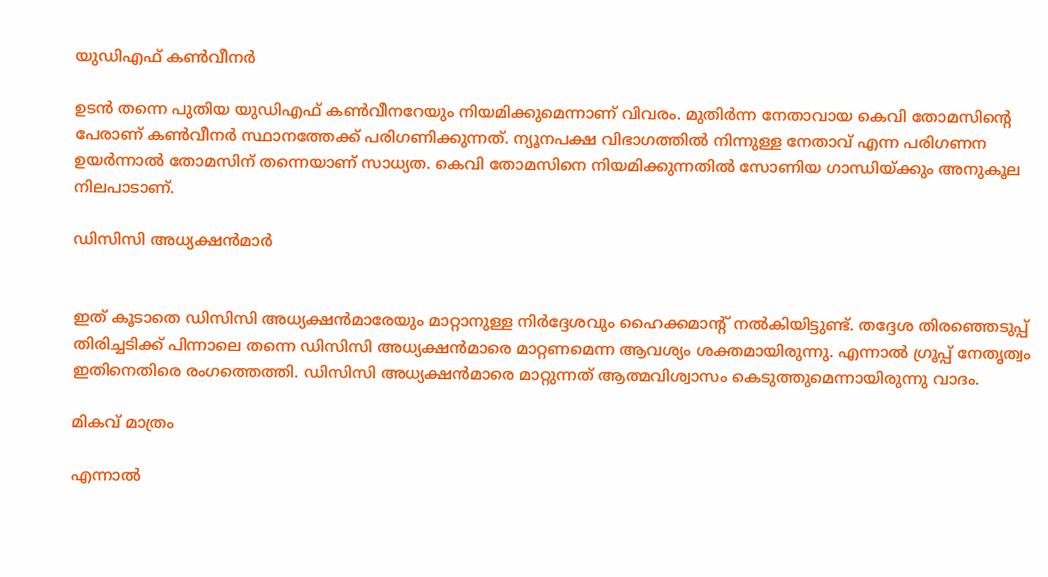യുഡിഎഫ് കൺവീനർ

ഉടൻ തന്നെ പുതിയ യുഡിഎഫ് കൺവീനറേയും നിയമിക്കുമെന്നാണ് വിവരം. മുതിർന്ന നേതാവായ കെവി തോമസിന്റെ പേരാണ് കൺവീനർ സ്ഥാനത്തേക്ക് പരിഗണിക്കുന്നത്. ന്യൂനപക്ഷ വിഭാഗത്തിൽ നിന്നുള്ള നേതാവ് എന്ന പരിഗണന ഉയർന്നാൽ തോമസിന് തന്നെയാണ് സാധ്യത. കെവി തോമസിനെ നിയമിക്കുന്നതിൽ സോണിയ ഗാന്ധിയ്ക്കും അനുകൂല നിലപാടാണ്.

ഡിസിസി അധ്യക്ഷൻമാർ


ഇത് കൂടാതെ ഡിസിസി അധ്യക്ഷൻമാരേയും മാറ്റാനുള്ള നിർദ്ദേശവും ഹൈക്കമാന്റ് നൽകിയിട്ടുണ്ട്. തദ്ദേശ തിരഞ്ഞെടുപ്പ് തിരിച്ചടിക്ക് പിന്നാലെ തന്നെ ഡിസിസി അധ്യക്ഷൻമാരെ മാറ്റണമെന്ന ആവശ്യം ശക്തമായിരുന്നു. എന്നാൽ ഗ്രൂപ്പ് നേതൃത്വം ഇതിനെതിരെ രംഗത്തെത്തി. ഡിസിസി അധ്യക്ഷൻമാരെ മാറ്റുന്നത് ആത്മവിശ്വാസം കെടുത്തുമെന്നായിരുന്നു വാദം.

മികവ് മാത്രം

എന്നാൽ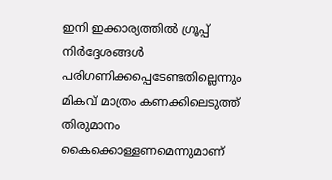ഇനി ഇക്കാര്യത്തിൽ ഗ്രൂപ്പ് നിർദ്ദേശങ്ങൾ പരിഗണിക്കപ്പെടേണ്ടതില്ലെന്നും മികവ് മാത്രം കണക്കിലെടുത്ത് തിരുമാനം കൈക്കൊള്ളണമെന്നുമാണ്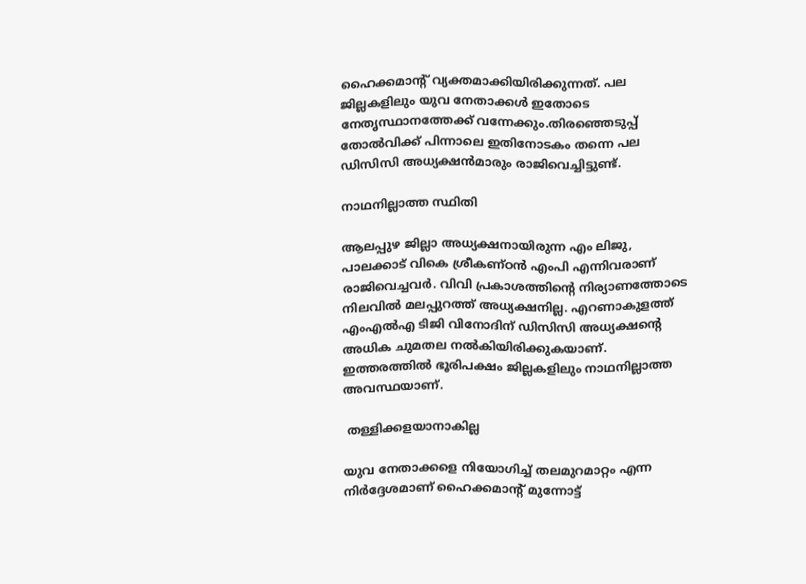ഹൈക്കമാന്റ് വ്യക്തമാക്കിയിരിക്കുന്നത്. പല ജില്ലകളിലും യുവ നേതാക്കൾ ഇതോടെ നേതൃസ്ഥാനത്തേക്ക് വന്നേക്കും.തിരഞ്ഞെടുപ്പ് തോൽവിക്ക് പിന്നാലെ ഇതിനോടകം തന്നെ പല ഡിസിസി അധ്യക്ഷൻമാരും രാജിവെച്ചിട്ടുണ്ട്.

നാഥനില്ലാത്ത സ്ഥിതി

ആലപ്പുഴ ജില്ലാ അധ്യക്ഷനായിരുന്ന എം ലിജു, പാലക്കാട് വികെ ശ്രീകണ്ഠൻ എംപി എന്നിവരാണ് രാജിവെച്ചവർ. വിവി പ്രകാശത്തിന്റെ നിര്യാണത്തോടെ നിലവിൽ മലപ്പുറത്ത് അധ്യക്ഷനില്ല. എറണാകുളത്ത് എംഎൽഎ ടിജി വിനോദിന് ഡിസിസി അധ്യക്ഷന്റെ അധിക ചുമതല നൽകിയിരിക്കുകയാണ്. ഇത്തരത്തിൽ ഭൂരിപക്ഷം ജില്ലകളിലും നാഥനില്ലാത്ത അവസ്ഥയാണ്.

 തള്ളിക്കളയാനാകില്ല

യുവ നേതാക്കളെ നിയോഗിച്ച് തലമുറമാറ്റം എന്ന നിർദ്ദേശമാണ് ഹൈക്കമാന്റ് മുന്നോട്ട്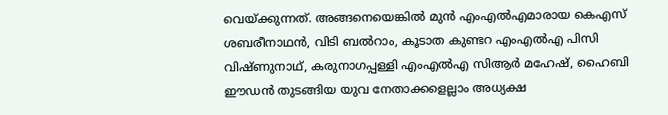വെയ്ക്കുന്നത്. അങ്ങനെയെങ്കിൽ മുൻ എംഎൽഎമാരായ കെഎസ് ശബരീനാഥൻ, വിടി ബൽറാം, കൂടാത കുണ്ടറ എംഎൽഎ പിസി വിഷ്ണുനാഥ്, കരുനാഗപ്പള്ളി എംഎൽഎ സിആർ മഹേഷ്, ഹൈബി ഈഡൻ തുടങ്ങിയ യുവ നേതാക്കളെല്ലാം അധ്യക്ഷ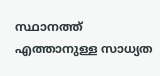സ്ഥാനത്ത് എത്താനുള്ള സാധ്യത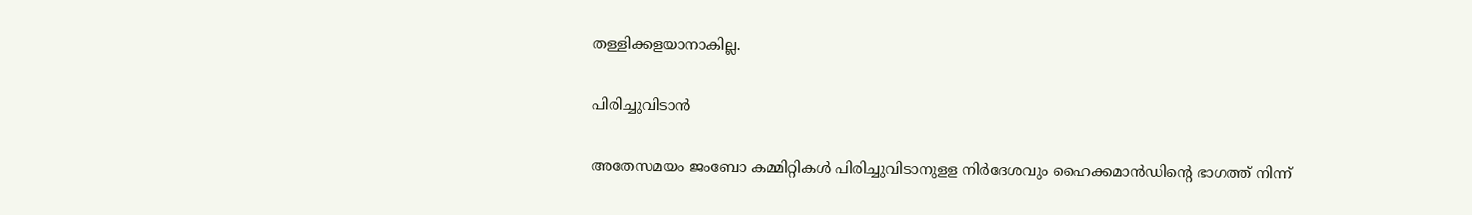തള്ളിക്കളയാനാകില്ല.

പിരിച്ചുവിടാൻ

അതേസമയം ജംബോ കമ്മിറ്റികള്‍ പിരിച്ചുവിടാനുളള നിര്‍ദേശവും ഹൈക്കമാന്‍ഡിന്റെ ഭാഗത്ത് നിന്ന്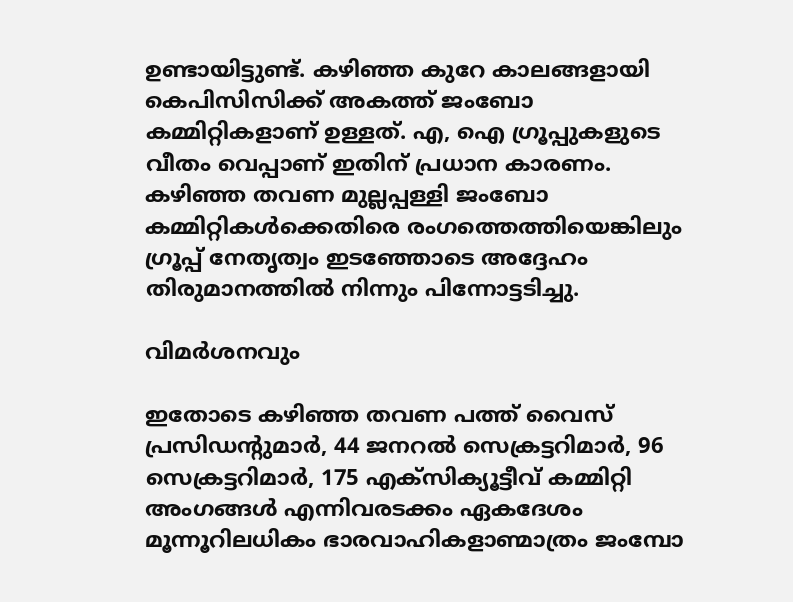ഉണ്ടായിട്ടുണ്ട്. കഴിഞ്ഞ കുറേ കാലങ്ങളായി കെപിസിസിക്ക് അകത്ത് ജംബോ കമ്മിറ്റികളാണ് ഉള്ളത്. എ, ഐ ഗ്രൂപ്പുകളുടെ വീതം വെപ്പാണ് ഇതിന് പ്രധാന കാരണം. കഴിഞ്ഞ തവണ മുല്ലപ്പള്ളി ജംബോ കമ്മിറ്റികൾക്കെതിരെ രംഗത്തെത്തിയെങ്കിലും ഗ്രൂപ്പ് നേതൃത്വം ഇടഞ്ഞോടെ അദ്ദേഹം തിരുമാനത്തിൽ നിന്നും പിന്നോട്ടടിച്ചു.

വിമർശനവും

ഇതോടെ കഴിഞ്ഞ തവണ പത്ത് വൈസ് പ്രസിഡന്റുമാര്‍, 44 ജനറല്‍ സെക്രട്ടറിമാര്‍, 96 സെക്രട്ടറിമാര്‍, 175 എക്‌സിക്യൂട്ടീവ് കമ്മിറ്റി അംഗങ്ങള്‍ എന്നിവരടക്കം ഏകദേശം മൂന്നൂറിലധികം ഭാരവാഹികളാണ്മാത്രം ജംമ്പോ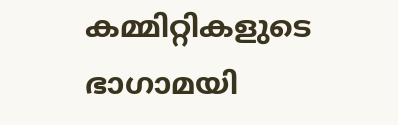കമ്മിറ്റികളുടെ ഭാഗാമയി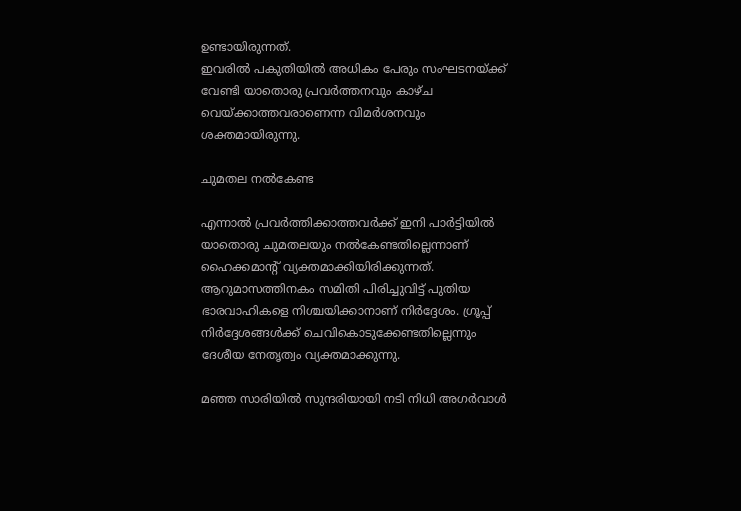ഉണ്ടായിരുന്നത്.
ഇവരിൽ പകുതിയിൽ അധികം പേരും സംഘടനയ്ക്ക് വേണ്ടി യാതൊരു പ്രവർത്തനവും കാഴ്ച വെയ്ക്കാത്തവരാണെന്ന വിമർശനവും ശക്തമായിരുന്നു.

ചുമതല നൽകേണ്ട

എന്നാൽ പ്രവർത്തിക്കാത്തവർക്ക് ഇനി പാർട്ടിയിൽ യാതൊരു ചുമതലയും നൽകേണ്ടതില്ലെന്നാണ് ഹൈക്കമാന്റ് വ്യക്തമാക്കിയിരിക്കുന്നത്. ആറുമാസത്തിനകം സമിതി പിരിച്ചുവിട്ട് പുതിയ ഭാരവാഹികളെ നിശ്ചയിക്കാനാണ് നിർദ്ദേശം. ഗ്രൂപ്പ് നിർദ്ദേശങ്ങൾക്ക് ചെവികൊടുക്കേണ്ടതില്ലെന്നും ദേശീയ നേതൃത്വം വ്യക്തമാക്കുന്നു.

മഞ്ഞ സാരിയിൽ സുന്ദരിയായി നടി നിധി അഗർവാൾ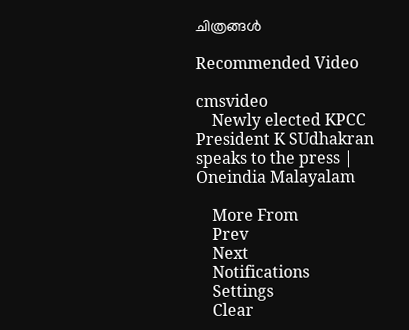ചിത്രങ്ങൾ

Recommended Video

cmsvideo
    Newly elected KPCC President K SUdhakran speaks to the press | Oneindia Malayalam

    More From
    Prev
    Next
    Notifications
    Settings
    Clear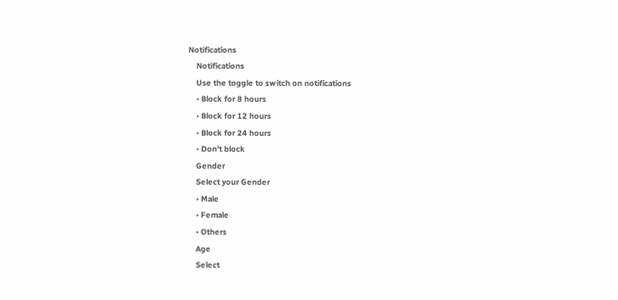Notifications
    Notifications
    Use the toggle to switch on notifications
    • Block for 8 hours
    • Block for 12 hours
    • Block for 24 hours
    • Don't block
    Gender
    Select your Gender
    • Male
    • Female
    • Others
    Age
    Select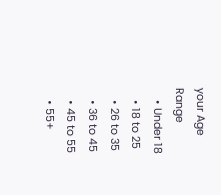your Age Range
    • Under 18
    • 18 to 25
    • 26 to 35
    • 36 to 45
    • 45 to 55
    • 55+